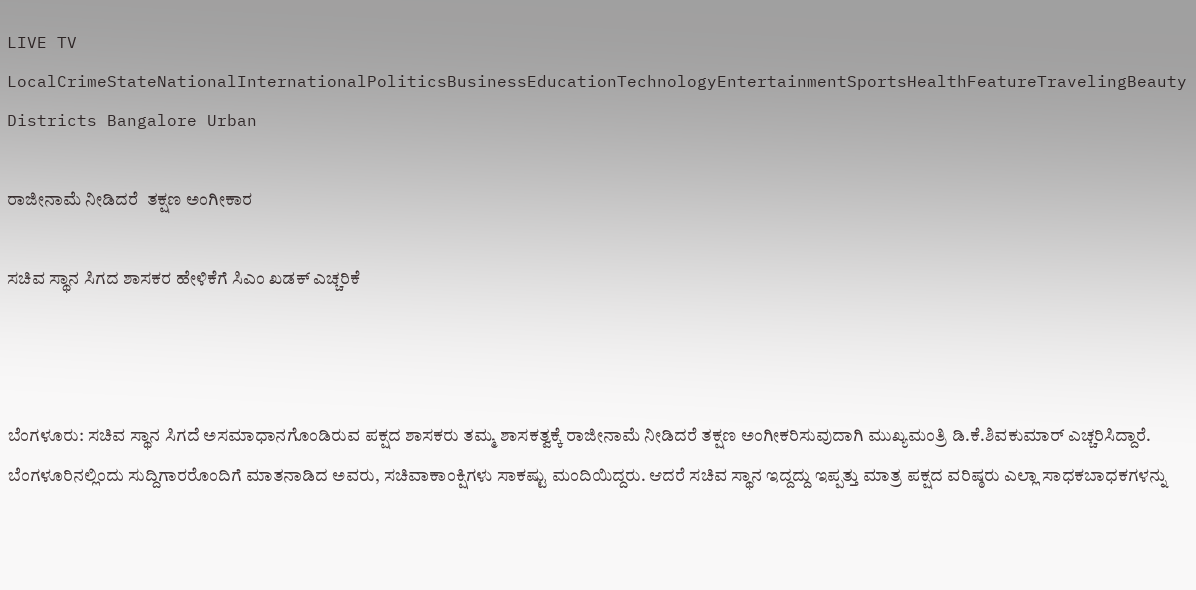LIVE TV LocalCrimeStateNationalInternationalPoliticsBusinessEducationTechnologyEntertainmentSportsHealthFeatureTravelingBeauty
Districts Bangalore Urban

ರಾಜೀನಾಮೆ ನೀಡಿದರೆ  ತಕ್ಷಣ ಅಂಗೀಕಾರ

ಸಚಿವ ಸ್ಥಾನ ಸಿಗದ ಶಾಸಕರ ಹೇಳಿಕೆಗೆ ಸಿಎಂ ಖಡಕ್ ಎಚ್ಚರಿಕೆ



ಬೆಂಗಳೂರು: ಸಚಿವ ಸ್ಥಾನ ಸಿಗದೆ ಅಸಮಾಧಾನಗೊಂಡಿರುವ ಪಕ್ಷದ ಶಾಸಕರು ತಮ್ಮ ಶಾಸಕತ್ವಕ್ಕೆ ರಾಜೀನಾಮೆ ನೀಡಿದರೆ ತಕ್ಷಣ ಅಂಗೀಕರಿಸುವುದಾಗಿ ಮುಖ್ಯಮಂತ್ರಿ ಡಿ.ಕೆ.ಶಿವಕುಮಾರ್ ಎಚ್ಚರಿಸಿದ್ದಾರೆ. ಬೆಂಗಳೂರಿನಲ್ಲಿಂದು ಸುದ್ದಿಗಾರರೊಂದಿಗೆ ಮಾತನಾಡಿದ ಅವರು, ಸಚಿವಾಕಾಂಕ್ಷಿಗಳು ಸಾಕಷ್ಟು ಮಂದಿಯಿದ್ದರು. ಆದರೆ ಸಚಿವ ಸ್ಥಾನ ಇದ್ದದ್ದು ಇಪ್ಪತ್ತು ಮಾತ್ರ ಪಕ್ಷದ ವರಿಷ್ಠರು ಎಲ್ಲಾ ಸಾಧಕಬಾಧಕಗಳನ್ನು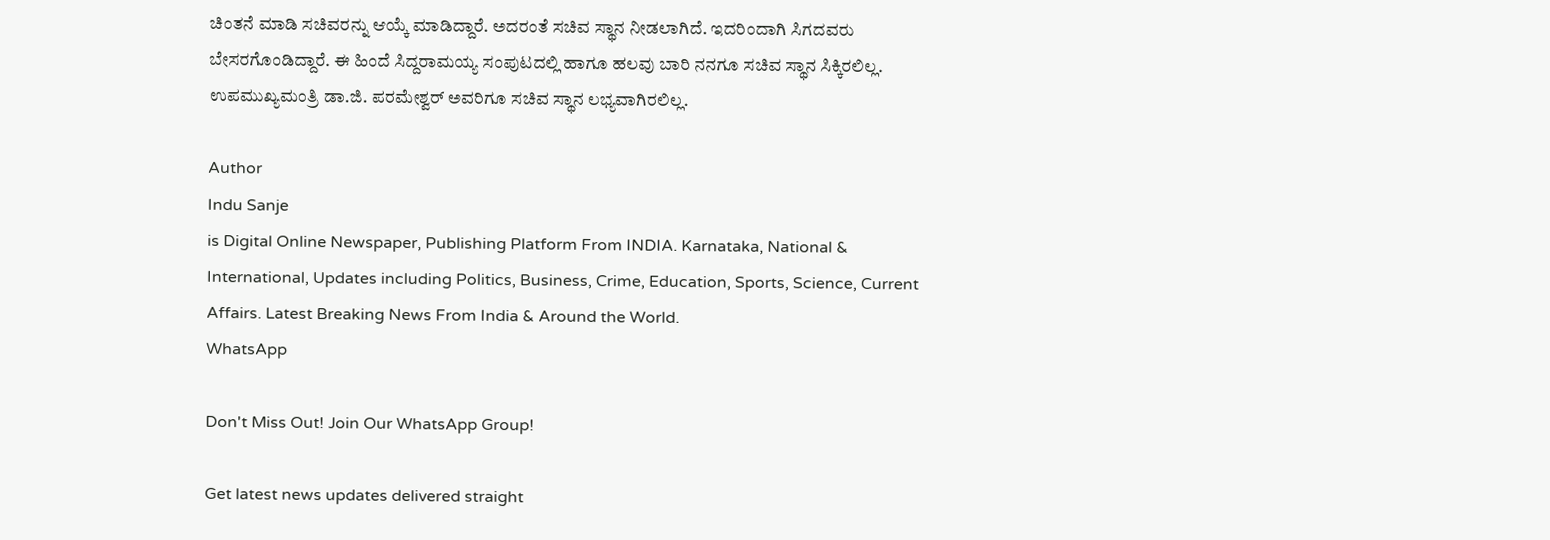ಚಿಂತನೆ ಮಾಡಿ ಸಚಿವರನ್ನು ಆಯ್ಕೆ ಮಾಡಿದ್ದಾರೆ. ಅದರಂತೆ ಸಚಿವ ಸ್ಥಾನ ನೀಡಲಾಗಿದೆ. ಇದರಿಂದಾಗಿ ಸಿಗದವರು ಬೇಸರಗೊಂಡಿದ್ದಾರೆ. ಈ ಹಿಂದೆ ಸಿದ್ದರಾಮಯ್ಯ ಸಂಪುಟದಲ್ಲಿ ಹಾಗೂ ಹಲವು ಬಾರಿ ನನಗೂ ಸಚಿವ ಸ್ಥಾನ ಸಿಕ್ಕಿರಲಿಲ್ಲ. ಉಪಮುಖ್ಯಮಂತ್ರಿ ಡಾ.ಜಿ. ಪರಮೇಶ್ವರ್ ಅವರಿಗೂ ಸಚಿವ ಸ್ಥಾನ ಲಭ್ಯವಾಗಿರಲಿಲ್ಲ.

Author
Indu Sanje
is Digital Online Newspaper, Publishing Platform From INDIA. Karnataka, National & International, Updates including Politics, Business, Crime, Education, Sports, Science, Current Affairs. Latest Breaking News From India & Around the World.
WhatsApp

Don't Miss Out! Join Our WhatsApp Group!

Get latest news updates delivered straight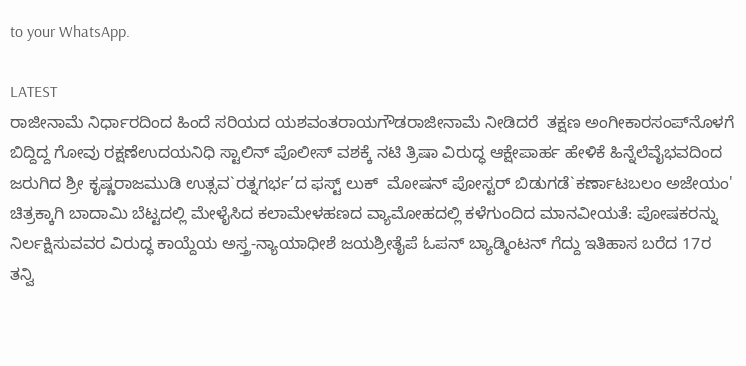to your WhatsApp.

LATEST
ರಾಜೀನಾಮೆ ನಿರ್ಧಾರದಿಂದ ಹಿಂದೆ ಸರಿಯದ ಯಶವಂತರಾಯಗೌಡರಾಜೀನಾಮೆ ನೀಡಿದರೆ  ತಕ್ಷಣ ಅಂಗೀಕಾರಸಂಪ್‌ನೊಳಗೆ ಬಿದ್ದಿದ್ದ ಗೋವು ರಕ್ಷಣೆಉದಯನಿಧಿ ಸ್ಟಾಲಿನ್ ಪೊಲೀಸ್ ವಶಕ್ಕೆ ನಟಿ ತ್ರಿಷಾ ವಿರುದ್ಧ ಆಕ್ಷೇಪಾರ್ಹ ಹೇಳಿಕೆ ಹಿನ್ನೆಲೆವೈಭವದಿಂದ ಜರುಗಿದ ಶ್ರೀ ಕೃಷ್ಣರಾಜಮುಡಿ ಉತ್ಸವ`ರತ್ನಗರ್ಭ’ದ ಫಸ್ಟ್ ಲುಕ್  ಮೋಷನ್ ಪೋಸ್ಟರ್ ಬಿಡುಗಡೆ`ಕರ್ಣಾಟಬಲಂ ಅಜೇಯಂ' ಚಿತ್ರಕ್ಕಾಗಿ ಬಾದಾಮಿ ಬೆಟ್ಟದಲ್ಲಿ ಮೇಳೈಸಿದ ಕಲಾಮೇಳಹಣದ ವ್ಯಾಮೋಹದಲ್ಲಿ ಕಳೆಗುಂದಿದ ಮಾನವೀಯತೆ: ಪೋಷಕರನ್ನು ನಿರ್ಲಕ್ಷಿಸುವವರ ವಿರುದ್ಧ ಕಾಯ್ದೆಯ ಅಸ್ತ್ರ-ನ್ಯಾಯಾಧೀಶೆ ಜಯಶ್ರೀತೈಪೆ ಓಪನ್ ಬ್ಯಾಡ್ಮಿಂಟನ್ ಗೆದ್ದು ಇತಿಹಾಸ ಬರೆದ 17ರ ತನ್ವಿ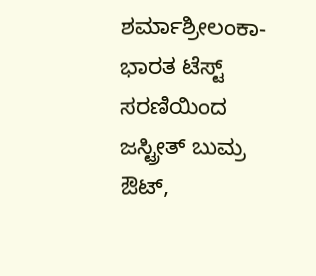ಶರ್ಮಾಶ್ರೀಲಂಕಾ-ಭಾರತ ಟೆಸ್ಟ್ ಸರಣಿಯಿಂದ ಜಸ್ಟ್ರೀತ್ ಬುಮ್ರ ಔಟ್,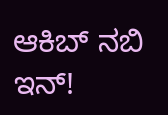ಆಕಿಬ್ ನಬಿ ಇನ್!